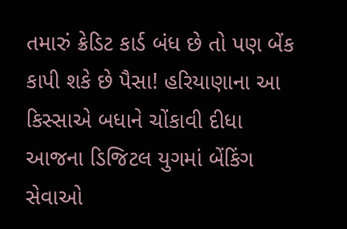તમારું ક્રેડિટ કાર્ડ બંધ છે તો પણ બેંક કાપી શકે છે પૈસા! હરિયાણાના આ કિસ્સાએ બધાને ચોંકાવી દીધા
આજના ડિજિટલ યુગમાં બેંકિંગ સેવાઓ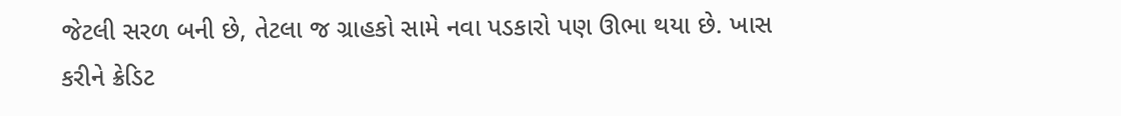જેટલી સરળ બની છે, તેટલા જ ગ્રાહકો સામે નવા પડકારો પણ ઊભા થયા છે. ખાસ કરીને ક્રેડિટ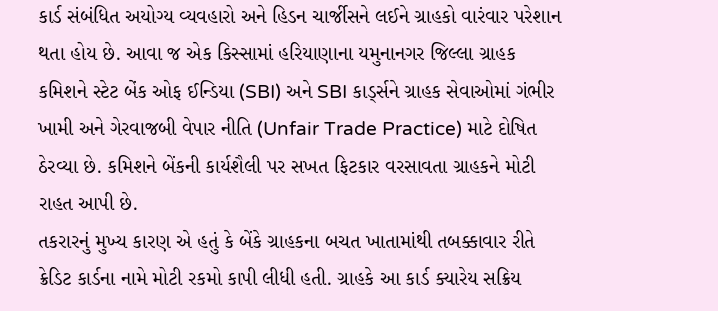કાર્ડ સંબંધિત અયોગ્ય વ્યવહારો અને હિડન ચાર્જીસને લઈને ગ્રાહકો વારંવાર પરેશાન થતા હોય છે. આવા જ એક કિસ્સામાં હરિયાણાના યમુનાનગર જિલ્લા ગ્રાહક કમિશને સ્ટેટ બેંક ઓફ ઈન્ડિયા (SBI) અને SBI કાર્ડ્સને ગ્રાહક સેવાઓમાં ગંભીર ખામી અને ગેરવાજબી વેપાર નીતિ (Unfair Trade Practice) માટે દોષિત ઠેરવ્યા છે. કમિશને બેંકની કાર્યશૈલી પર સખત ફિટકાર વરસાવતા ગ્રાહકને મોટી રાહત આપી છે.
તકરારનું મુખ્ય કારણ એ હતું કે બેંકે ગ્રાહકના બચત ખાતામાંથી તબક્કાવાર રીતે ક્રેડિટ કાર્ડના નામે મોટી રકમો કાપી લીધી હતી. ગ્રાહકે આ કાર્ડ ક્યારેય સક્રિય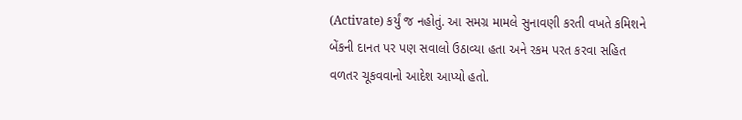(Activate) કર્યું જ નહોતું. આ સમગ્ર મામલે સુનાવણી કરતી વખતે કમિશને બેંકની દાનત પર પણ સવાલો ઉઠાવ્યા હતા અને રકમ પરત કરવા સહિત વળતર ચૂકવવાનો આદેશ આપ્યો હતો.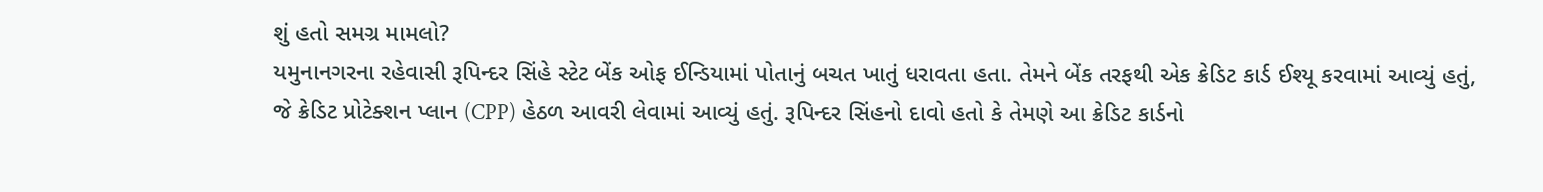શું હતો સમગ્ર મામલો?
યમુનાનગરના રહેવાસી રૂપિન્દર સિંહે સ્ટેટ બેંક ઓફ ઈન્ડિયામાં પોતાનું બચત ખાતું ધરાવતા હતા. તેમને બેંક તરફથી એક ક્રેડિટ કાર્ડ ઈશ્યૂ કરવામાં આવ્યું હતું, જે ક્રેડિટ પ્રોટેક્શન પ્લાન (CPP) હેઠળ આવરી લેવામાં આવ્યું હતું. રૂપિન્દર સિંહનો દાવો હતો કે તેમણે આ ક્રેડિટ કાર્ડનો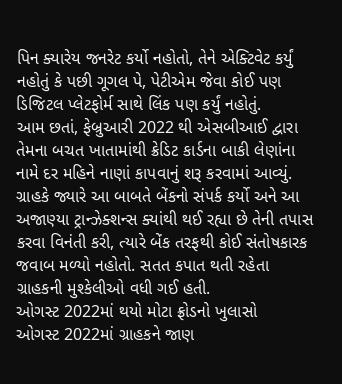પિન ક્યારેય જનરેટ કર્યો નહોતો, તેને એક્ટિવેટ કર્યું નહોતું કે પછી ગૂગલ પે, પેટીએમ જેવા કોઈ પણ ડિજિટલ પ્લેટફોર્મ સાથે લિંક પણ કર્યું નહોતું.
આમ છતાં, ફેબ્રુઆરી 2022 થી એસબીઆઈ દ્વારા તેમના બચત ખાતામાંથી ક્રેડિટ કાર્ડના બાકી લેણાંના નામે દર મહિને નાણાં કાપવાનું શરૂ કરવામાં આવ્યું. ગ્રાહકે જ્યારે આ બાબતે બેંકનો સંપર્ક કર્યો અને આ અજાણ્યા ટ્રાન્ઝેક્શન્સ ક્યાંથી થઈ રહ્યા છે તેની તપાસ કરવા વિનંતી કરી, ત્યારે બેંક તરફથી કોઈ સંતોષકારક જવાબ મળ્યો નહોતો. સતત કપાત થતી રહેતા ગ્રાહકની મુશ્કેલીઓ વધી ગઈ હતી.
ઓગસ્ટ 2022માં થયો મોટા ફ્રોડનો ખુલાસો
ઓગસ્ટ 2022માં ગ્રાહકને જાણ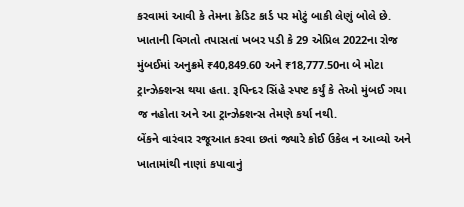કરવામાં આવી કે તેમના ક્રેડિટ કાર્ડ પર મોટું બાકી લેણું બોલે છે. ખાતાની વિગતો તપાસતાં ખબર પડી કે 29 એપ્રિલ 2022ના રોજ મુંબઈમાં અનુક્રમે ₹40,849.60 અને ₹18,777.50ના બે મોટા ટ્રાન્ઝેક્શન્સ થયા હતા. રૂપિન્દર સિંહે સ્પષ્ટ કર્યું કે તેઓ મુંબઈ ગયા જ નહોતા અને આ ટ્રાન્ઝેક્શન્સ તેમણે કર્યા નથી.
બેંકને વારંવાર રજૂઆત કરવા છતાં જ્યારે કોઈ ઉકેલ ન આવ્યો અને ખાતામાંથી નાણાં કપાવાનું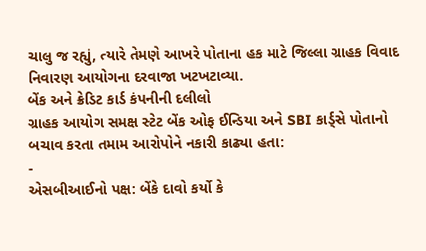ચાલુ જ રહ્યું, ત્યારે તેમણે આખરે પોતાના હક માટે જિલ્લા ગ્રાહક વિવાદ નિવારણ આયોગના દરવાજા ખટખટાવ્યા.
બેંક અને ક્રેડિટ કાર્ડ કંપનીની દલીલો
ગ્રાહક આયોગ સમક્ષ સ્ટેટ બેંક ઓફ ઈન્ડિયા અને SBI કાર્ડ્સે પોતાનો બચાવ કરતા તમામ આરોપોને નકારી કાઢ્યા હતા:
-
એસબીઆઈનો પક્ષ: બેંકે દાવો કર્યો કે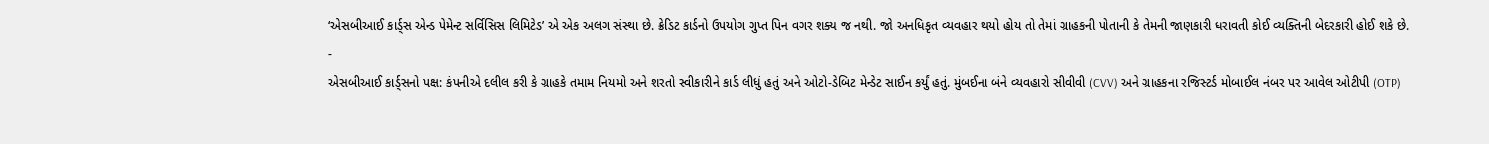‘એસબીઆઈ કાર્ડ્સ એન્ડ પેમેન્ટ સર્વિસિસ લિમિટેડ’ એ એક અલગ સંસ્થા છે. ક્રેડિટ કાર્ડનો ઉપયોગ ગુપ્ત પિન વગર શક્ય જ નથી. જો અનધિકૃત વ્યવહાર થયો હોય તો તેમાં ગ્રાહકની પોતાની કે તેમની જાણકારી ધરાવતી કોઈ વ્યક્તિની બેદરકારી હોઈ શકે છે.
-
એસબીઆઈ કાર્ડ્સનો પક્ષ: કંપનીએ દલીલ કરી કે ગ્રાહકે તમામ નિયમો અને શરતો સ્વીકારીને કાર્ડ લીધું હતું અને ઓટો-ડેબિટ મેન્ડેટ સાઈન કર્યું હતું. મુંબઈના બંને વ્યવહારો સીવીવી (CVV) અને ગ્રાહકના રજિસ્ટર્ડ મોબાઈલ નંબર પર આવેલ ઓટીપી (OTP)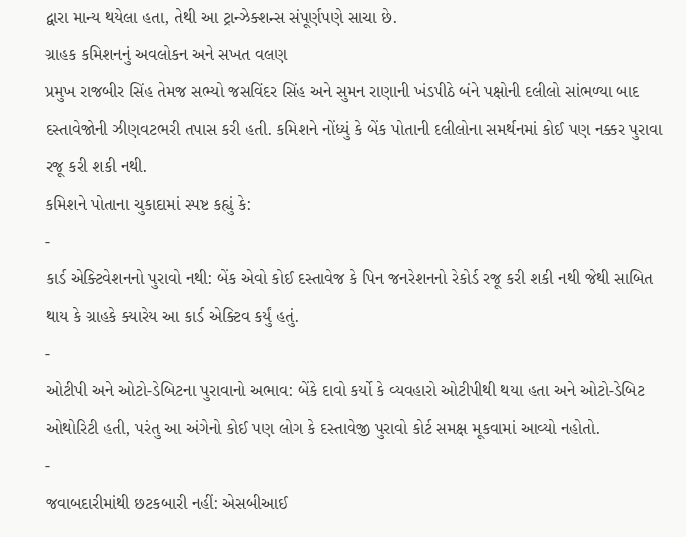દ્વારા માન્ય થયેલા હતા, તેથી આ ટ્રાન્ઝેક્શન્સ સંપૂર્ણપણે સાચા છે.
ગ્રાહક કમિશનનું અવલોકન અને સખત વલણ
પ્રમુખ રાજબીર સિંહ તેમજ સભ્યો જસવિંદર સિંહ અને સુમન રાણાની ખંડપીઠે બંને પક્ષોની દલીલો સાંભળ્યા બાદ દસ્તાવેજોની ઝીણવટભરી તપાસ કરી હતી. કમિશને નોંધ્યું કે બેંક પોતાની દલીલોના સમર્થનમાં કોઈ પણ નક્કર પુરાવા રજૂ કરી શકી નથી.
કમિશને પોતાના ચુકાદામાં સ્પષ્ટ કહ્યું કે:
-
કાર્ડ એક્ટિવેશનનો પુરાવો નથી: બેંક એવો કોઈ દસ્તાવેજ કે પિન જનરેશનનો રેકોર્ડ રજૂ કરી શકી નથી જેથી સાબિત થાય કે ગ્રાહકે ક્યારેય આ કાર્ડ એક્ટિવ કર્યું હતું.
-
ઓટીપી અને ઓટો-ડેબિટના પુરાવાનો અભાવ: બેંકે દાવો કર્યો કે વ્યવહારો ઓટીપીથી થયા હતા અને ઓટો-ડેબિટ ઓથોરિટી હતી, પરંતુ આ અંગેનો કોઈ પણ લોગ કે દસ્તાવેજી પુરાવો કોર્ટ સમક્ષ મૂકવામાં આવ્યો નહોતો.
-
જવાબદારીમાંથી છટકબારી નહીં: એસબીઆઈ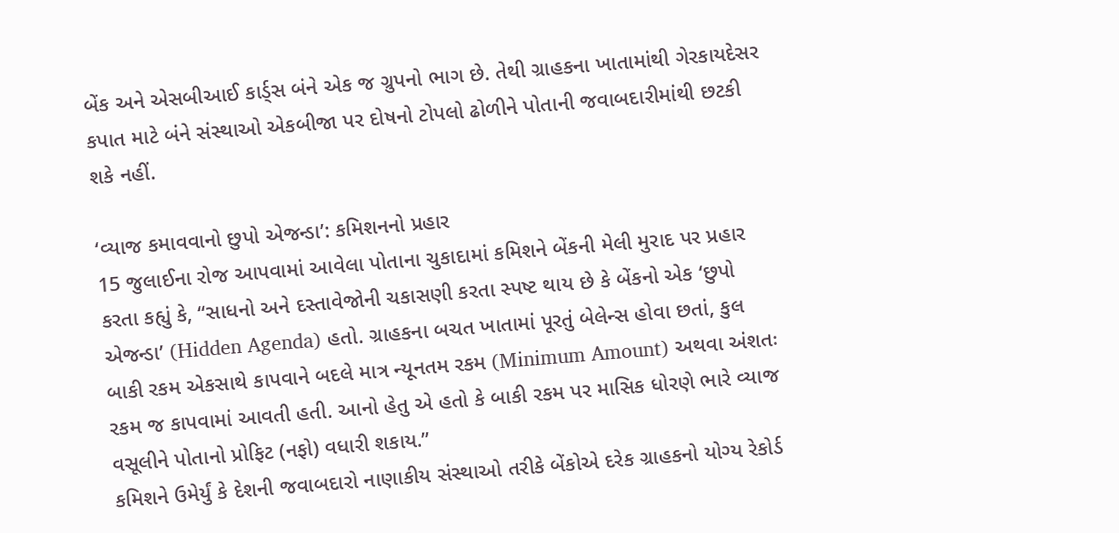બેંક અને એસબીઆઈ કાર્ડ્સ બંને એક જ ગ્રુપનો ભાગ છે. તેથી ગ્રાહકના ખાતામાંથી ગેરકાયદેસર કપાત માટે બંને સંસ્થાઓ એકબીજા પર દોષનો ટોપલો ઢોળીને પોતાની જવાબદારીમાંથી છટકી શકે નહીં.

‘વ્યાજ કમાવવાનો છુપો એજન્ડા’: કમિશનનો પ્રહાર
15 જુલાઈના રોજ આપવામાં આવેલા પોતાના ચુકાદામાં કમિશને બેંકની મેલી મુરાદ પર પ્રહાર કરતા કહ્યું કે, “સાધનો અને દસ્તાવેજોની ચકાસણી કરતા સ્પષ્ટ થાય છે કે બેંકનો એક ‘છુપો એજન્ડા’ (Hidden Agenda) હતો. ગ્રાહકના બચત ખાતામાં પૂરતું બેલેન્સ હોવા છતાં, કુલ બાકી રકમ એકસાથે કાપવાને બદલે માત્ર ન્યૂનતમ રકમ (Minimum Amount) અથવા અંશતઃ રકમ જ કાપવામાં આવતી હતી. આનો હેતુ એ હતો કે બાકી રકમ પર માસિક ધોરણે ભારે વ્યાજ વસૂલીને પોતાનો પ્રોફિટ (નફો) વધારી શકાય.”
કમિશને ઉમેર્યું કે દેશની જવાબદારો નાણાકીય સંસ્થાઓ તરીકે બેંકોએ દરેક ગ્રાહકનો યોગ્ય રેકોર્ડ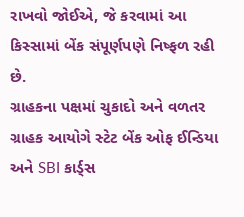રાખવો જોઈએ, જે કરવામાં આ કિસ્સામાં બેંક સંપૂર્ણપણે નિષ્ફળ રહી છે.
ગ્રાહકના પક્ષમાં ચુકાદો અને વળતર
ગ્રાહક આયોગે સ્ટેટ બેંક ઓફ ઈન્ડિયા અને SBI કાર્ડ્સ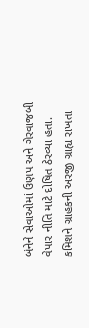બંનેને સેવાઓમાં ઉણપ અને ગેરવાજબી વેપાર નીતિ માટે દોષિત ઠેરવ્યા હતા. કમિશને ગ્રાહકની અરજી ગ્રાહ્ય રાખતા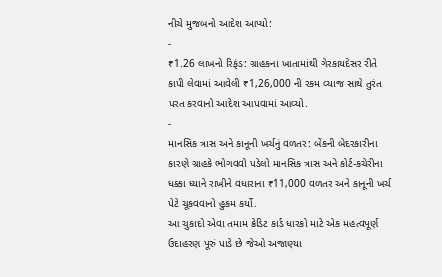નીચે મુજબનો આદેશ આપ્યો:
-
₹1.26 લાખનો રિફંડ: ગ્રાહકના ખાતામાંથી ગેરકાયદેસર રીતે કાપી લેવામાં આવેલી ₹1,26,000 ની રકમ વ્યાજ સાથે તુરંત પરત કરવાનો આદેશ આપવામાં આવ્યો.
-
માનસિક ત્રાસ અને કાનૂની ખર્ચનું વળતર: બેંકની બેદરકારીના કારણે ગ્રાહકે ભોગવવો પડેલો માનસિક ત્રાસ અને કોર્ટ-કચેરીના ધક્કા ધ્યાને રાખીને વધારાના ₹11,000 વળતર અને કાનૂની ખર્ચ પેટે ચૂકવવાનો હુકમ કર્યો.
આ ચુકાદો એવા તમામ ક્રેડિટ કાર્ડ ધારકો માટે એક મહત્વપૂર્ણ ઉદાહરણ પૂરું પાડે છે જેઓ અજાણ્યા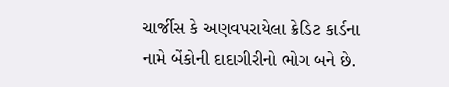ચાર્જીસ કે અણવપરાયેલા ક્રેડિટ કાર્ડના નામે બેંકોની દાદાગીરીનો ભોગ બને છે.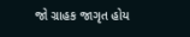જો ગ્રાહક જાગૃત હોય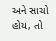અને સાચો હોય, તો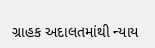ગ્રાહક અદાલતમાંથી ન્યાય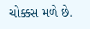ચોક્કસ મળે છે.